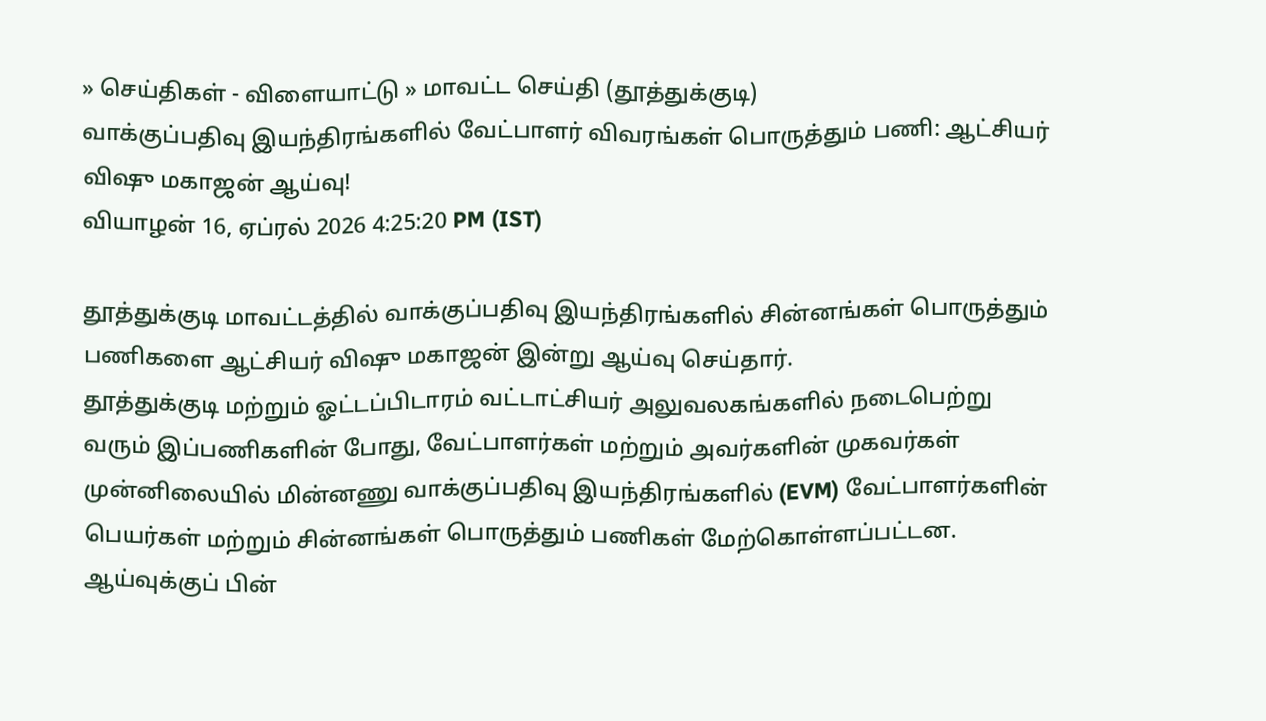» செய்திகள் - விளையாட்டு » மாவட்ட செய்தி (தூத்துக்குடி)
வாக்குப்பதிவு இயந்திரங்களில் வேட்பாளர் விவரங்கள் பொருத்தும் பணி: ஆட்சியர் விஷு மகாஜன் ஆய்வு!
வியாழன் 16, ஏப்ரல் 2026 4:25:20 PM (IST)

தூத்துக்குடி மாவட்டத்தில் வாக்குப்பதிவு இயந்திரங்களில் சின்னங்கள் பொருத்தும் பணிகளை ஆட்சியர் விஷு மகாஜன் இன்று ஆய்வு செய்தார்.
தூத்துக்குடி மற்றும் ஓட்டப்பிடாரம் வட்டாட்சியர் அலுவலகங்களில் நடைபெற்று வரும் இப்பணிகளின் போது, வேட்பாளர்கள் மற்றும் அவர்களின் முகவர்கள் முன்னிலையில் மின்னணு வாக்குப்பதிவு இயந்திரங்களில் (EVM) வேட்பாளர்களின் பெயர்கள் மற்றும் சின்னங்கள் பொருத்தும் பணிகள் மேற்கொள்ளப்பட்டன.
ஆய்வுக்குப் பின்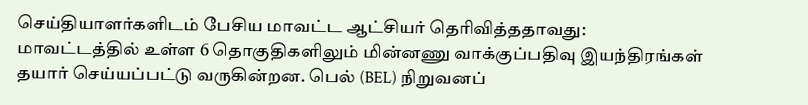செய்தியாளர்களிடம் பேசிய மாவட்ட ஆட்சியர் தெரிவித்ததாவது: மாவட்டத்தில் உள்ள 6 தொகுதிகளிலும் மின்னணு வாக்குப்பதிவு இயந்திரங்கள் தயார் செய்யப்பட்டு வருகின்றன. பெல் (BEL) நிறுவனப்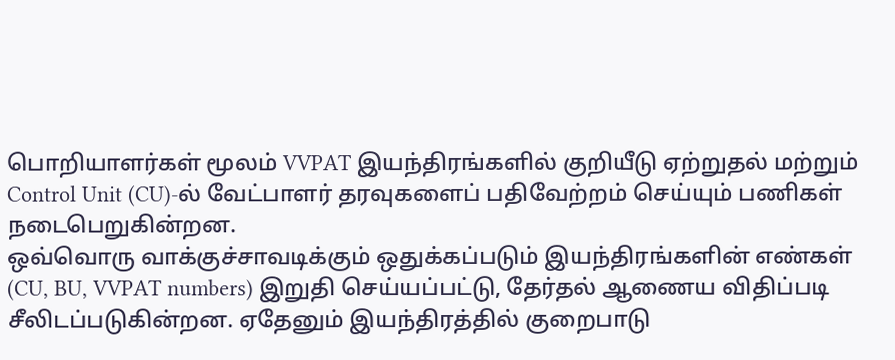பொறியாளர்கள் மூலம் VVPAT இயந்திரங்களில் குறியீடு ஏற்றுதல் மற்றும் Control Unit (CU)-ல் வேட்பாளர் தரவுகளைப் பதிவேற்றம் செய்யும் பணிகள் நடைபெறுகின்றன.
ஒவ்வொரு வாக்குச்சாவடிக்கும் ஒதுக்கப்படும் இயந்திரங்களின் எண்கள் (CU, BU, VVPAT numbers) இறுதி செய்யப்பட்டு, தேர்தல் ஆணைய விதிப்படி சீலிடப்படுகின்றன. ஏதேனும் இயந்திரத்தில் குறைபாடு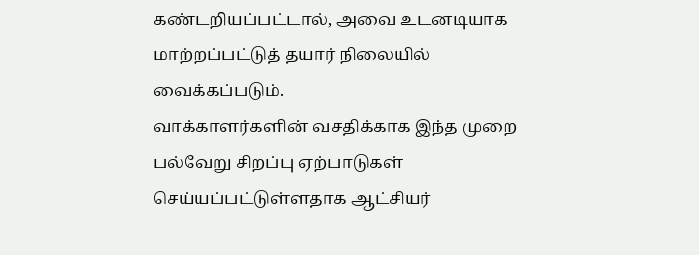கண்டறியப்பட்டால், அவை உடனடியாக மாற்றப்பட்டுத் தயார் நிலையில் வைக்கப்படும்.
வாக்காளர்களின் வசதிக்காக இந்த முறை பல்வேறு சிறப்பு ஏற்பாடுகள் செய்யப்பட்டுள்ளதாக ஆட்சியர்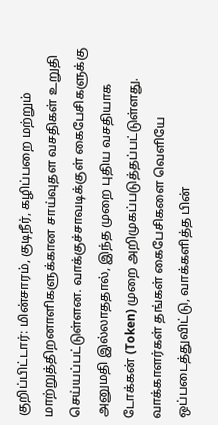குறிப்பிட்டார்: மின்சாரம், குடிநீர், கழிப்பறை மற்றும் மாற்றுத்திறனாளிகளுக்கான சாய்வுதள வசதிகள் உறுதி செய்யப்பட்டுள்ளன. வாக்குச்சாவடிக்குள் கைபேசிகளுக்கு அனுமதி இல்லாததால், இந்த முறை புதிய வசதியாக டோக்கன் (Token) முறை அறிமுகப்படுத்தப்பட்டுள்ளது. வாக்காளர்கள் தங்கள் கைபேசிகளை வெளியே ஒப்படைத்துவிட்டு, வாக்களித்த பின்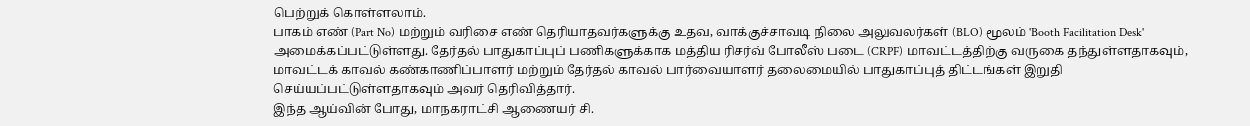பெற்றுக் கொள்ளலாம்.
பாகம் எண் (Part No) மற்றும் வரிசை எண் தெரியாதவர்களுக்கு உதவ, வாக்குச்சாவடி நிலை அலுவலர்கள் (BLO) மூலம் 'Booth Facilitation Desk' அமைக்கப்பட்டுள்ளது. தேர்தல் பாதுகாப்புப் பணிகளுக்காக மத்திய ரிசர்வ் போலீஸ் படை (CRPF) மாவட்டத்திற்கு வருகை தந்துள்ளதாகவும், மாவட்டக் காவல் கண்காணிப்பாளர் மற்றும் தேர்தல் காவல் பார்வையாளர் தலைமையில் பாதுகாப்புத் திட்டங்கள் இறுதி செய்யப்பட்டுள்ளதாகவும் அவர் தெரிவித்தார்.
இந்த ஆய்வின் போது, மாநகராட்சி ஆணையர் சி.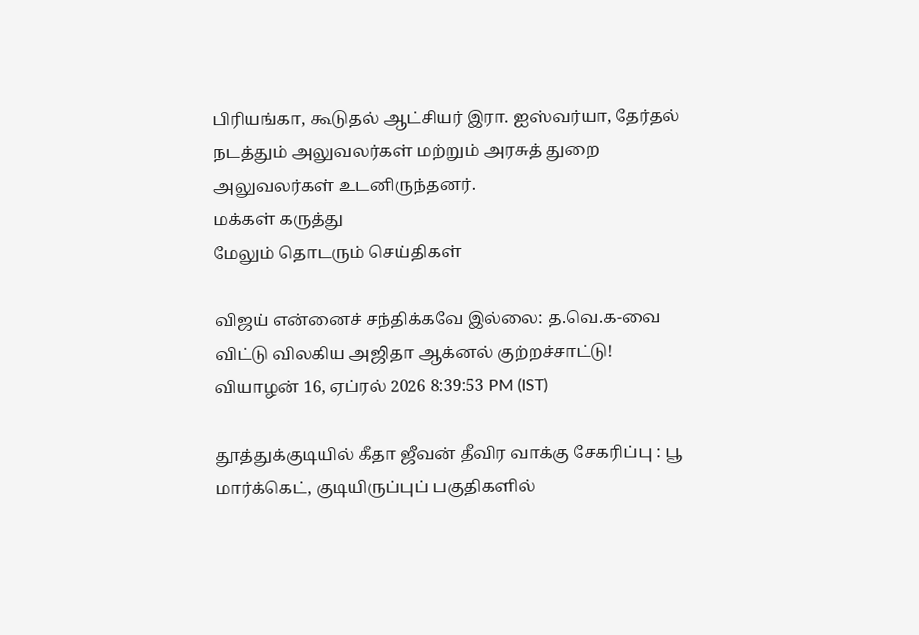பிரியங்கா, கூடுதல் ஆட்சியர் இரா. ஐஸ்வர்யா, தேர்தல் நடத்தும் அலுவலர்கள் மற்றும் அரசுத் துறை அலுவலர்கள் உடனிருந்தனர்.
மக்கள் கருத்து
மேலும் தொடரும் செய்திகள்

விஜய் என்னைச் சந்திக்கவே இல்லை: த.வெ.க-வை விட்டு விலகிய அஜிதா ஆக்னல் குற்றச்சாட்டு!
வியாழன் 16, ஏப்ரல் 2026 8:39:53 PM (IST)

தூத்துக்குடியில் கீதா ஜீவன் தீவிர வாக்கு சேகரிப்பு : பூ மார்க்கெட், குடியிருப்புப் பகுதிகளில்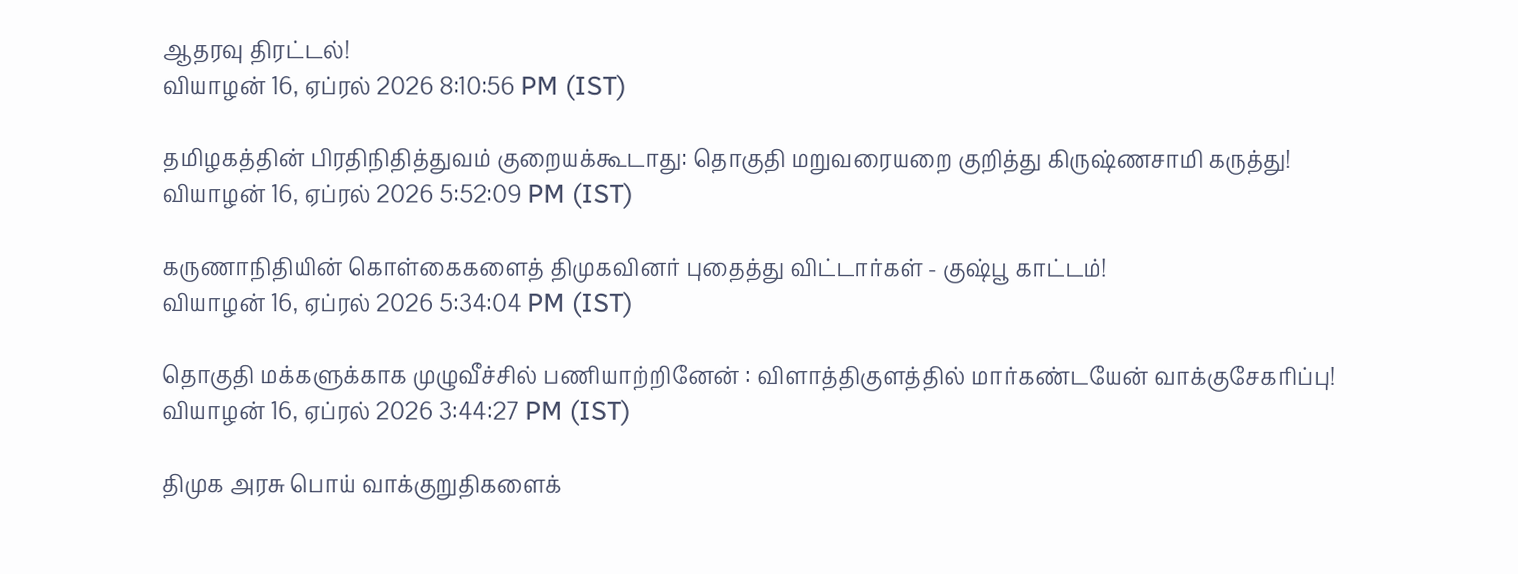ஆதரவு திரட்டல்!
வியாழன் 16, ஏப்ரல் 2026 8:10:56 PM (IST)

தமிழகத்தின் பிரதிநிதித்துவம் குறையக்கூடாது: தொகுதி மறுவரையறை குறித்து கிருஷ்ணசாமி கருத்து!
வியாழன் 16, ஏப்ரல் 2026 5:52:09 PM (IST)

கருணாநிதியின் கொள்கைகளைத் திமுகவினர் புதைத்து விட்டார்கள் - குஷ்பூ காட்டம்!
வியாழன் 16, ஏப்ரல் 2026 5:34:04 PM (IST)

தொகுதி மக்களுக்காக முழுவீச்சில் பணியாற்றினேன் : விளாத்திகுளத்தில் மார்கண்டயேன் வாக்குசேகரிப்பு!
வியாழன் 16, ஏப்ரல் 2026 3:44:27 PM (IST)

திமுக அரசு பொய் வாக்குறுதிகளைக்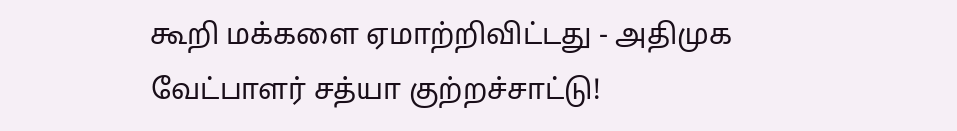கூறி மக்களை ஏமாற்றிவிட்டது - அதிமுக வேட்பாளர் சத்யா குற்றச்சாட்டு!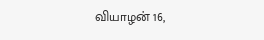வியாழன் 16,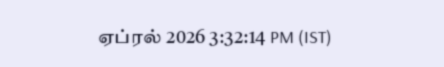ஏப்ரல் 2026 3:32:14 PM (IST)